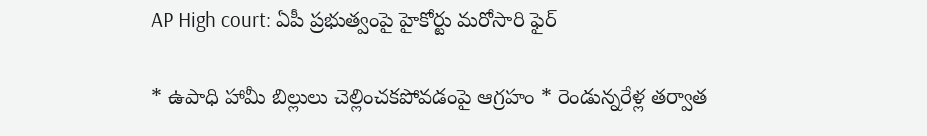AP High court: ఏపీ ప్రభుత్వంపై హైకోర్టు మరోసారి ఫైర్

* ఉపాధి హామీ బిల్లులు చెల్లించకపోవడంపై ఆగ్రహం * రెండున్నరేళ్ల తర్వాత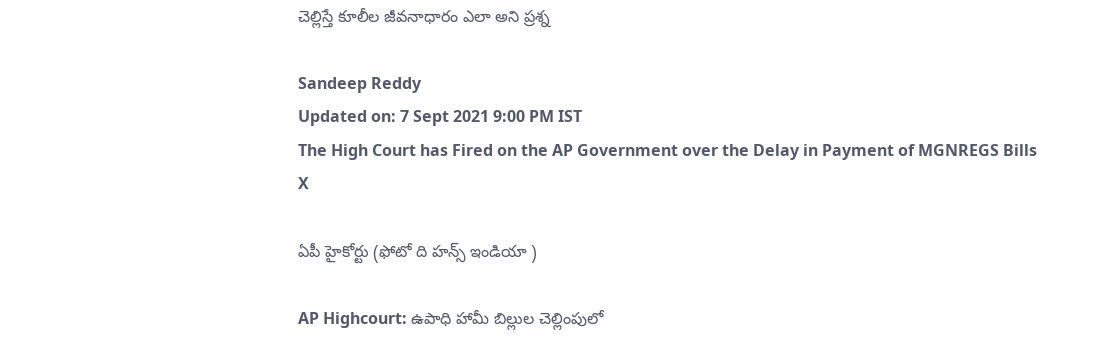చెల్లిస్తే కూలీల జీవనాధారం ఎలా అని ప్రశ్న

Sandeep Reddy
Updated on: 7 Sept 2021 9:00 PM IST
The High Court has Fired on the AP Government over the Delay in Payment of MGNREGS Bills
X

ఏపీ హైకోర్టు (ఫోటో ది హన్స్ ఇండియా )

AP Highcourt: ఉపాధి హామీ బిల్లుల చెల్లింపులో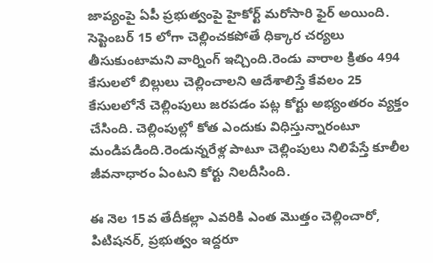జాప్యంపై ఏపీ ప్రభుత్వంపై హైకోర్ట్ మరోసారి ఫైర్ అయింది. సెప్టెంబర్ 15 లోగా చెల్లించకపోతే ధిక్కార చర్యలు తీసుకుంటామని వార్నింగ్ ఇచ్చింది.రెండు వారాల క్రితం 494 కేసులలో బిల్లులు చెల్లించాలని ఆదేశాలిస్తే కేవలం 25 కేసులలోనే చెల్లింపులు జరపడం పట్ల కోర్టు అభ్యంతరం వ్యక్తం చేసింది. చెల్లింపుల్లో కోత ఎందుకు విధిస్తున్నారంటూ మండిపడింది.రెండున్నరేళ్ల పాటూ చెల్లింపులు నిలిపేస్తే కూలీల జీవనాధారం ఏంటని కోర్టు నిలదీసింది.

ఈ నెల 15వ తేదీకల్లా ఎవరికి ఎంత మొత్తం చెల్లించారో, పిటిషనర్, ప్రభుత్వం ఇద్దరూ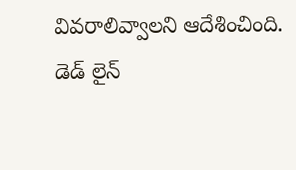వివరాలివ్వాలని ఆదేశించింది. డెడ్ లైన్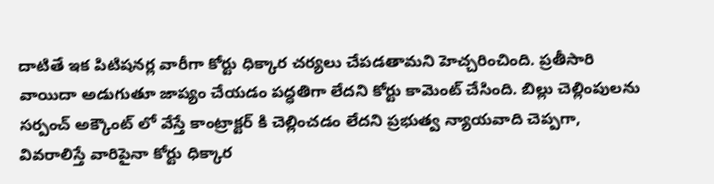దాటితే ఇక పిటిషనర్ల వారీగా కోర్టు ధిక్కార చర్యలు చేపడతామని హెచ్చరించింది. ప్రతీసారి వాయిదా అడుగుతూ జాప్యం చేయడం పద్ధతిగా లేదని కోర్టు కామెంట్ చేసింది. బిల్లు చెల్లింపులను సర్పంచ్ అక్కౌంట్ లో వేస్తే కాంట్రాక్టర్ కి చెల్లించడం లేదని ప్రభుత్వ న్యాయవాది చెప్పగా, వివరాలిస్తే వారిపైనా కోర్టు ధిక్కార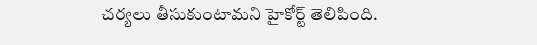చర్యలు తీసుకుంటామని హైకోర్ట్ తెలిపింది.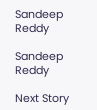Sandeep Reddy

Sandeep Reddy

Next Story